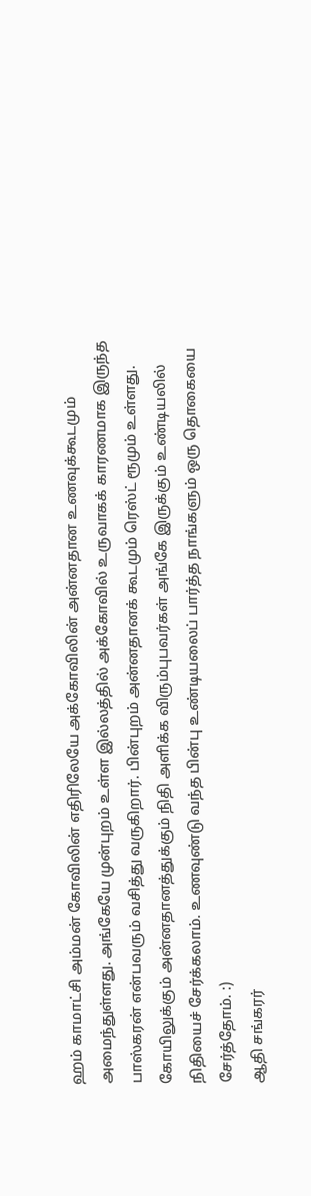ஹம் காமாட்சி அம்மன் கோவிலின் எதிரிலேயே அக்கோவிலின் அன்னதான உணவுக்கூடமும் அமைந்துள்ளது. அங்கேயே முன்புறம் உள்ள இல்லத்தில் அக்கோவில் உருவாகக் காரணமாக இருந்த பாஸ்கரன் என்பவரும் வசித்து வருகிறார். பின்புறம் அன்னதானக் கூடமும் ரெஸ்ட் ரூமும் உள்ளது.
கோயிலுக்கும் அன்னதானத்துக்கும் நிதி அளிக்க விரும்புபவர்கள் அங்கே இருக்கும் உண்டியலில் நிதியைச் சேர்க்கலாம். உணவுண்டு வந்த பின்பு உண்டியலைப் பார்த்த நாங்களும் ஒரு தொகையை சேர்த்தோம். :)
ஆதி சங்கரர்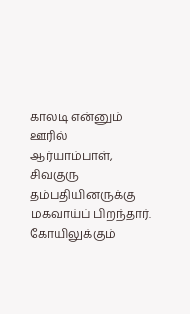காலடி என்னும் ஊரில் ஆர்யாம்பாள், சிவகுரு தம்பதியினருக்கு மகவாய்ப் பிறந்தார்.
கோயிலுக்கும்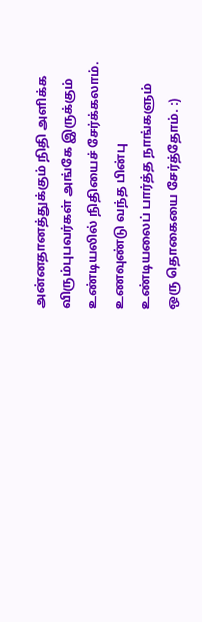அன்னதானத்துக்கும் நிதி அளிக்க விரும்புபவர்கள் அங்கே இருக்கும் உண்டியலில் நிதியைச் சேர்க்கலாம். உணவுண்டு வந்த பின்பு உண்டியலைப் பார்த்த நாங்களும் ஒரு தொகையை சேர்த்தோம். :)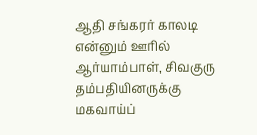ஆதி சங்கரர் காலடி என்னும் ஊரில் ஆர்யாம்பாள், சிவகுரு தம்பதியினருக்கு மகவாய்ப்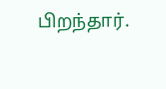பிறந்தார்.